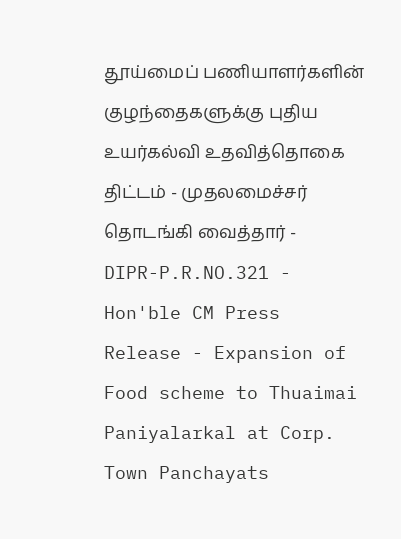தூய்மைப் பணியாளர்களின் குழந்தைகளுக்கு புதிய உயர்கல்வி உதவித்தொகை திட்டம் - முதலமைச்சர் தொடங்கி வைத்தார் -
DIPR-P.R.NO.321 - Hon'ble CM Press Release - Expansion of Food scheme to Thuaimai Paniyalarkal at Corp. Town Panchayats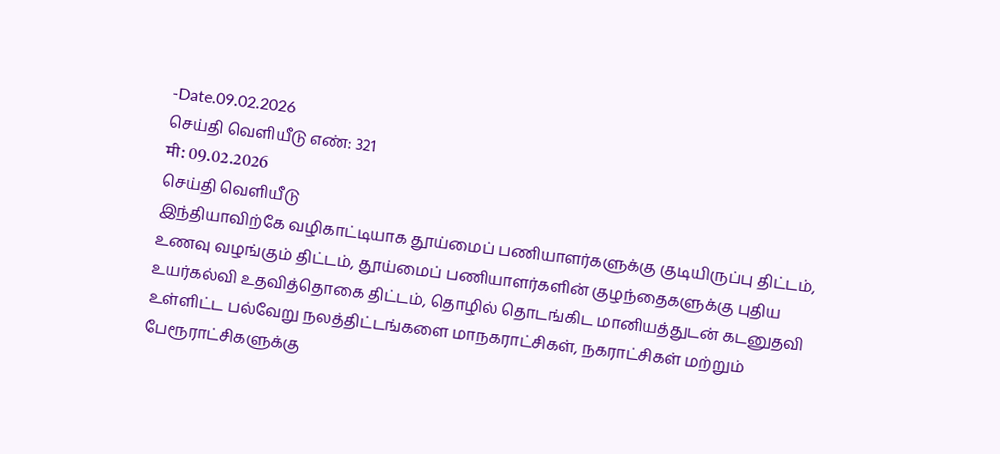-Date.09.02.2026
செய்தி வெளியீடு எண்: 321
मी: 09.02.2026
செய்தி வெளியீடு
இந்தியாவிற்கே வழிகாட்டியாக தூய்மைப் பணியாளர்களுக்கு குடியிருப்பு திட்டம், உணவு வழங்கும் திட்டம், தூய்மைப் பணியாளர்களின் குழந்தைகளுக்கு புதிய உயர்கல்வி உதவித்தொகை திட்டம், தொழில் தொடங்கிட மானியத்துடன் கடனுதவி உள்ளிட்ட பல்வேறு நலத்திட்டங்களை மாநகராட்சிகள், நகராட்சிகள் மற்றும் பேரூராட்சிகளுக்கு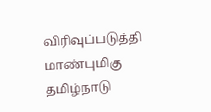விரிவுப்படுத்தி மாண்புமிகு தமிழ்நாடு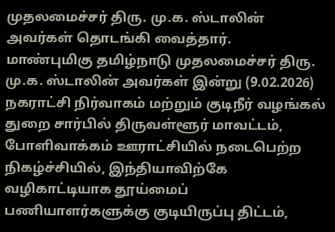முதலமைச்சர் திரு. மு.க. ஸ்டாலின் அவர்கள் தொடங்கி வைத்தார்.
மாண்புமிகு தமிழ்நாடு முதலமைச்சர் திரு. மு.க. ஸ்டாலின் அவர்கள் இன்று (9.02.2026) நகராட்சி நிர்வாகம் மற்றும் குடிநீர் வழங்கல் துறை சார்பில் திருவள்ளூர் மாவட்டம், போளிவாக்கம் ஊராட்சியில் நடைபெற்ற நிகழ்ச்சியில், இந்தியாவிற்கே வழிகாட்டியாக தூய்மைப் பணியாளர்களுக்கு குடியிருப்பு திட்டம்,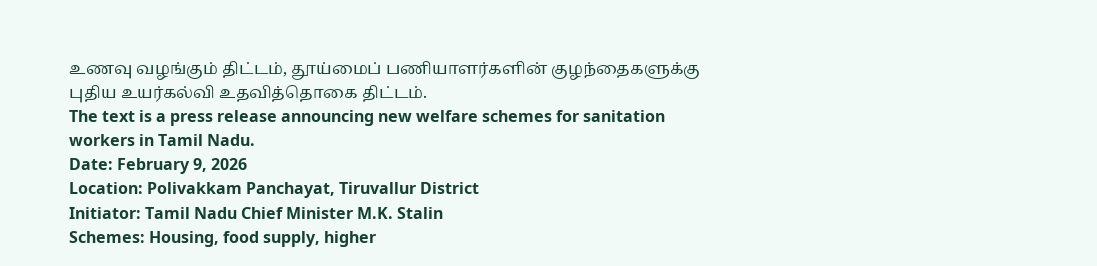உணவு வழங்கும் திட்டம், தூய்மைப் பணியாளர்களின் குழந்தைகளுக்கு புதிய உயர்கல்வி உதவித்தொகை திட்டம்.
The text is a press release announcing new welfare schemes for sanitation workers in Tamil Nadu.
Date: February 9, 2026
Location: Polivakkam Panchayat, Tiruvallur District
Initiator: Tamil Nadu Chief Minister M.K. Stalin
Schemes: Housing, food supply, higher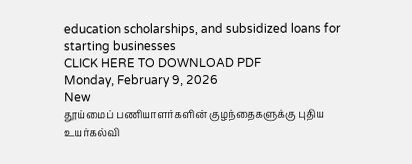education scholarships, and subsidized loans for starting businesses
CLICK HERE TO DOWNLOAD PDF
Monday, February 9, 2026
New
தூய்மைப் பணியாளர்களின் குழந்தைகளுக்கு புதிய உயர்கல்வி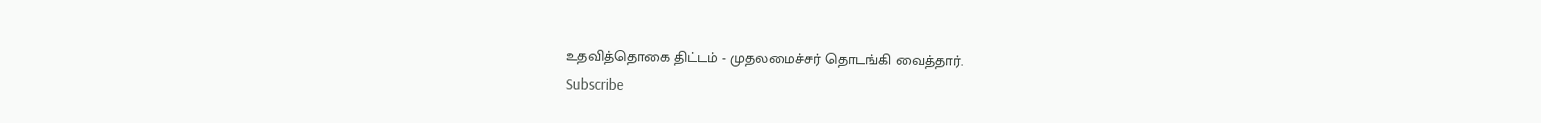உதவித்தொகை திட்டம் - முதலமைச்சர் தொடங்கி வைத்தார்.
Subscribe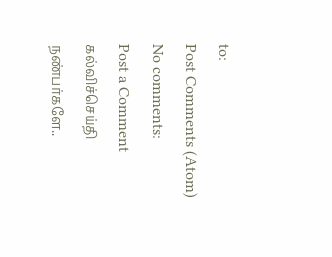to:
Post Comments (Atom)
No comments:
Post a Comment
கல்விச்செய்தி நண்பர்களே..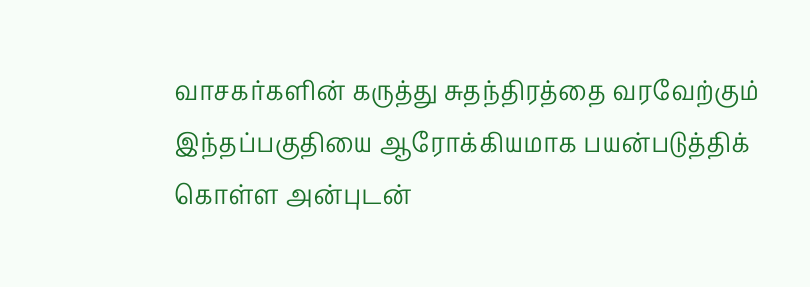வாசகர்களின் கருத்து சுதந்திரத்தை வரவேற்கும் இந்தப்பகுதியை ஆரோக்கியமாக பயன்படுத்திக் கொள்ள அன்புடன்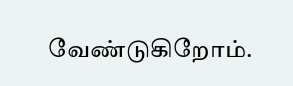வேண்டுகிறோம்.